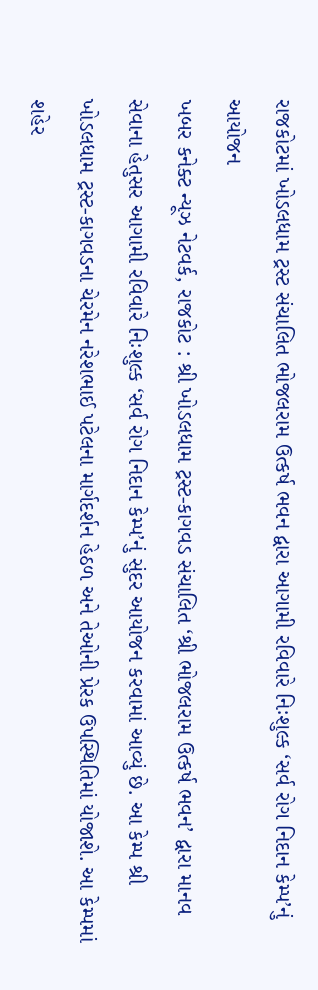રાજકોટમાં ખોડલધામ ટ્રસ્ટ સંચાલિત ભોજલરામ ઉત્કર્ષ ભવન દ્વારા આગામી રવિવારે નિઃશુલ્ક ‘સર્વ રોગ નિદાન કેમ્પ’નું આયોજન
ખબર કનેક્ટ ન્યૂઝ નેટવર્ક, રાજકોટ : શ્રી ખોડલધામ ટ્રસ્ટ-કાગવડ સંચાલિત ‘શ્રી ભોજલરામ ઉત્કર્ષ ભવન’ દ્વારા માનવ સેવાના હેતુસર આગામી રવિવારે નિઃશુલ્ક ‘સર્વ રોગ નિદાન કેમ્પ’નું સુંદર આયોજન કરવામાં આવ્યું છે. આ કેમ્પ શ્રી ખોડલધામ ટ્રસ્ટ-કાગવડના ચેરમેન નરેશભાઈ પટેલના માર્ગદર્શન હેઠળ અને તેઓની પ્રેરક ઉપસ્થિતિમાં યોજાશે. આ કેમ્પમાં શહેર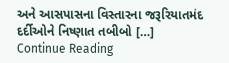અને આસપાસના વિસ્તારના જરૂરિયાતમંદ દર્દીઓને નિષ્ણાત તબીબો […]
Continue Reading